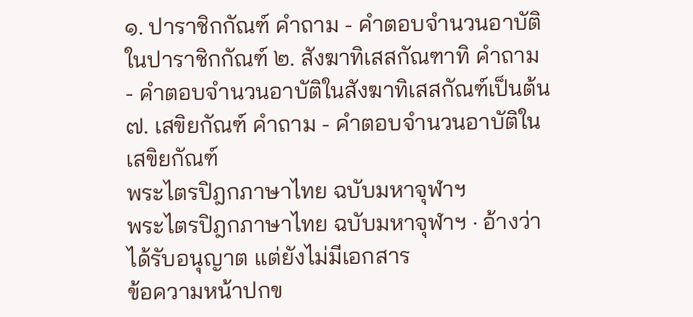๑. ปาราชิกกัณฑ์ คำถาม - คำตอบจำนวนอาบัติในปาราชิกกัณฑ์ ๒. สังฆาทิเสสกัณฑาทิ คำถาม - คำตอบจำนวนอาบัติในสังฆาทิเสสกัณฑ์เป็นต้น ๗. เสขิยกัณฑ์ คำถาม - คำตอบจำนวนอาบัติในเสขิยกัณฑ์
พระไตรปิฎกภาษาไทย ฉบับมหาจุฬาฯ
พระไตรปิฎกภาษาไทย ฉบับมหาจุฬาฯ · อ้างว่าได้รับอนุญาต แต่ยังไม่มีเอกสาร
ข้อความหน้าปกข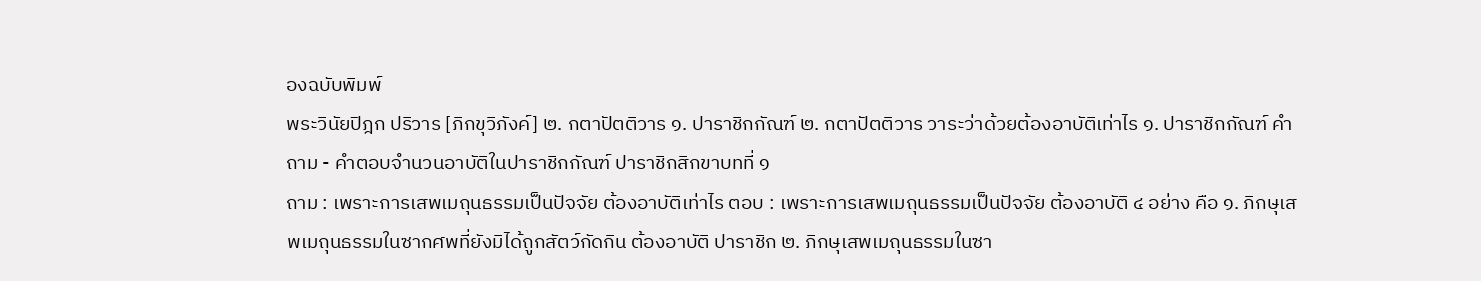องฉบับพิมพ์
พระวินัยปิฎก ปริวาร [ภิกขุวิภังค์] ๒. กตาปัตติวาร ๑. ปาราชิกกัณฑ์ ๒. กตาปัตติวาร วาระว่าด้วยต้องอาบัติเท่าไร ๑. ปาราชิกกัณฑ์ คำถาม - คำตอบจำนวนอาบัติในปาราชิกกัณฑ์ ปาราชิกสิกขาบทที่ ๑
ถาม : เพราะการเสพเมถุนธรรมเป็นปัจจัย ต้องอาบัติเท่าไร ตอบ : เพราะการเสพเมถุนธรรมเป็นปัจจัย ต้องอาบัติ ๔ อย่าง คือ ๑. ภิกษุเสพเมถุนธรรมในซากศพที่ยังมิได้ถูกสัตว์กัดกิน ต้องอาบัติ ปาราชิก ๒. ภิกษุเสพเมถุนธรรมในซา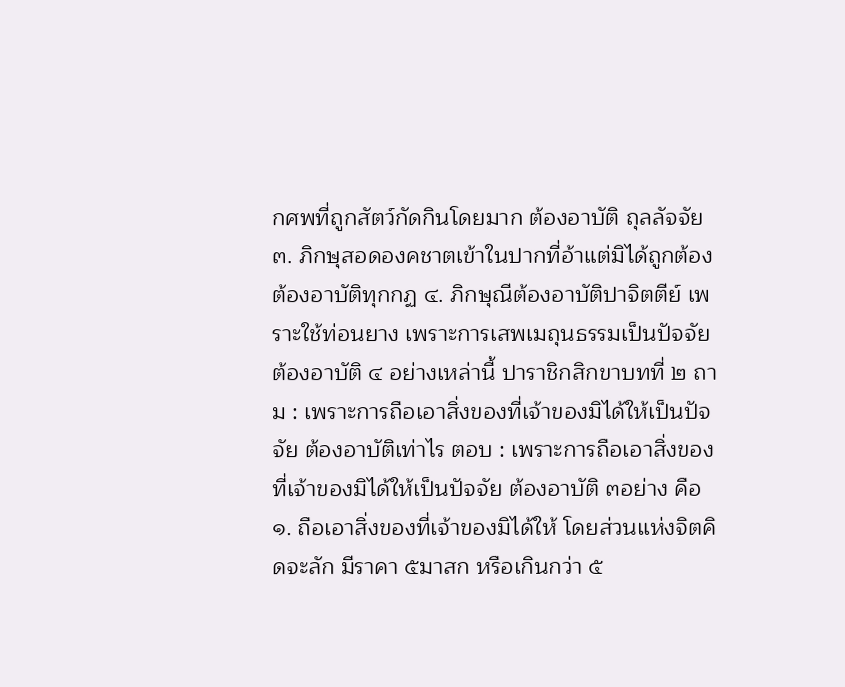กศพที่ถูกสัตว์กัดกินโดยมาก ต้องอาบัติ ถุลลัจจัย ๓. ภิกษุสอดองคชาตเข้าในปากที่อ้าแต่มิได้ถูกต้อง ต้องอาบัติทุกกฏ ๔. ภิกษุณีต้องอาบัติปาจิตตีย์ เพราะใช้ท่อนยาง เพราะการเสพเมถุนธรรมเป็นปัจจัย ต้องอาบัติ ๔ อย่างเหล่านี้ ปาราชิกสิกขาบทที่ ๒ ถาม : เพราะการถือเอาสิ่งของที่เจ้าของมิได้ให้เป็นปัจจัย ต้องอาบัติเท่าไร ตอบ : เพราะการถือเอาสิ่งของที่เจ้าของมิได้ให้เป็นปัจจัย ต้องอาบัติ ๓อย่าง คือ ๑. ถือเอาสิ่งของที่เจ้าของมิได้ให้ โดยส่วนแห่งจิตคิดจะลัก มีราคา ๕มาสก หรือเกินกว่า ๕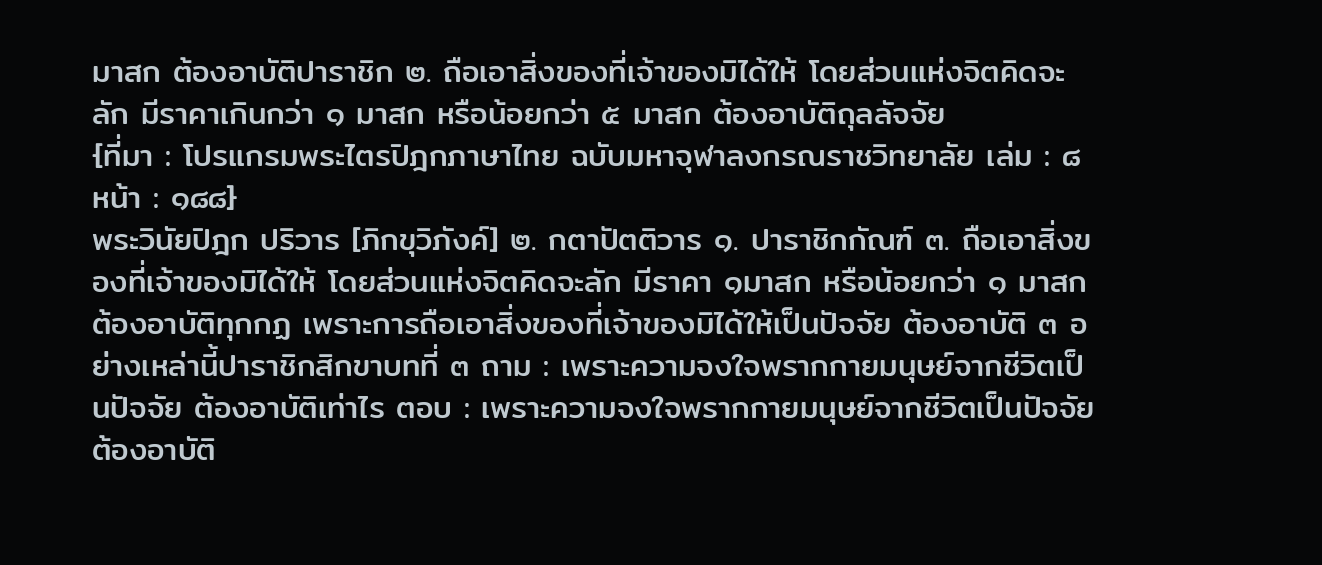มาสก ต้องอาบัติปาราชิก ๒. ถือเอาสิ่งของที่เจ้าของมิได้ให้ โดยส่วนแห่งจิตคิดจะลัก มีราคาเกินกว่า ๑ มาสก หรือน้อยกว่า ๕ มาสก ต้องอาบัติถุลลัจจัย
{ที่มา : โปรแกรมพระไตรปิฎกภาษาไทย ฉบับมหาจุฬาลงกรณราชวิทยาลัย เล่ม : ๘ หน้า : ๑๘๘}
พระวินัยปิฎก ปริวาร [ภิกขุวิภังค์] ๒. กตาปัตติวาร ๑. ปาราชิกกัณฑ์ ๓. ถือเอาสิ่งของที่เจ้าของมิได้ให้ โดยส่วนแห่งจิตคิดจะลัก มีราคา ๑มาสก หรือน้อยกว่า ๑ มาสก ต้องอาบัติทุกกฏ เพราะการถือเอาสิ่งของที่เจ้าของมิได้ให้เป็นปัจจัย ต้องอาบัติ ๓ อย่างเหล่านี้ปาราชิกสิกขาบทที่ ๓ ถาม : เพราะความจงใจพรากกายมนุษย์จากชีวิตเป็นปัจจัย ต้องอาบัติเท่าไร ตอบ : เพราะความจงใจพรากกายมนุษย์จากชีวิตเป็นปัจจัย ต้องอาบัติ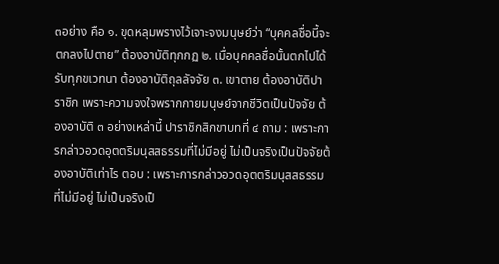๓อย่าง คือ ๑. ขุดหลุมพรางไว้เจาะจงมนุษย์ว่า “บุคคลชื่อนี้จะตกลงไปตาย” ต้องอาบัติทุกกฏ ๒. เมื่อบุคคลชื่อนั้นตกไปได้รับทุกขเวทนา ต้องอาบัติถุลลัจจัย ๓. เขาตาย ต้องอาบัติปาราชิก เพราะความจงใจพรากกายมนุษย์จากชีวิตเป็นปัจจัย ต้องอาบัติ ๓ อย่างเหล่านี้ ปาราชิกสิกขาบทที่ ๔ ถาม : เพราะการกล่าวอวดอุตตริมนุสสธรรมที่ไม่มีอยู่ ไม่เป็นจริงเป็นปัจจัยต้องอาบัติเท่าไร ตอบ : เพราะการกล่าวอวดอุตตริมนุสสธรรมที่ไม่มีอยู่ ไม่เป็นจริงเป็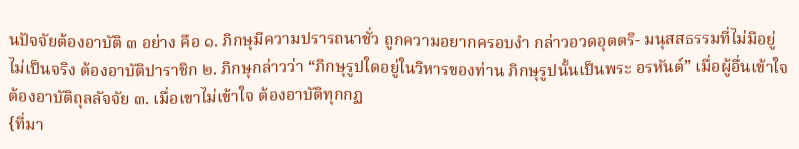นปัจจัยต้องอาบัติ ๓ อย่าง คือ ๑. ภิกษุมีความปรารถนาชั่ว ถูกความอยากครอบงำ กล่าวอวดอุตตริ- มนุสสธรรมที่ไม่มีอยู่ ไม่เป็นจริง ต้องอาบัติปาราชิก ๒. ภิกษุกล่าวว่า “ภิกษุรูปใดอยู่ในวิหารของท่าน ภิกษุรูปนั้นเป็นพระ อรหันต์” เมื่อผู้อื่นเข้าใจ ต้องอาบัติถุลลัจจัย ๓. เมื่อเขาไม่เข้าใจ ต้องอาบัติทุกกฏ
{ที่มา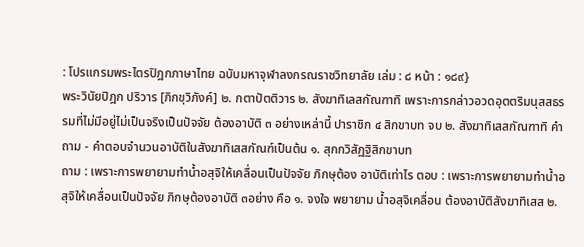: โปรแกรมพระไตรปิฎกภาษาไทย ฉบับมหาจุฬาลงกรณราชวิทยาลัย เล่ม : ๘ หน้า : ๑๘๙}
พระวินัยปิฎก ปริวาร [ภิกขุวิภังค์] ๒. กตาปัตติวาร ๒. สังฆาทิเลสกัณฑาทิ เพราะการกล่าวอวดอุตตริมนุสสธรรมที่ไม่มีอยู่ไม่เป็นจริงเป็นปัจจัย ต้องอาบัติ ๓ อย่างเหล่านี้ ปาราชิก ๔ สิกขาบท จบ ๒. สังฆาทิเสสกัณฑาทิ คำถาม - คำตอบจำนวนอาบัติในสังฆาทิเสสกัณฑ์เป็นต้น ๑. สุกกวิสัฏฐิสิกขาบท
ถาม : เพราะการพยายามทำน้ำอสุจิให้เคลื่อนเป็นปัจจัย ภิกษุต้อง อาบัติเท่าไร ตอบ : เพราะการพยายามทำน้ำอสุจิให้เคลื่อนเป็นปัจจัย ภิกษุต้องอาบัติ ๓อย่าง คือ ๑. จงใจ พยายาม น้ำอสุจิเคลื่อน ต้องอาบัติสังฆาทิเสส ๒.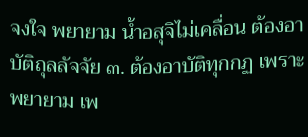จงใจ พยายาม น้ำอสุจิไม่เคลื่อน ต้องอาบัติถุลลัจจัย ๓. ต้องอาบัติทุกกฏ เพราะพยายาม เพ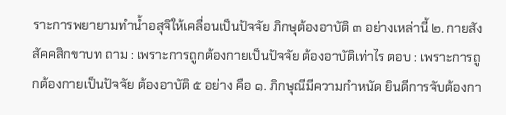ราะการพยายามทำน้ำอสุจิให้เคลื่อนเป็นปัจจัย ภิกษุต้องอาบัติ ๓ อย่างเหล่านี้ ๒. กายสังสัคคสิกขาบท ถาม : เพราะการถูกต้องกายเป็นปัจจัย ต้องอาบัติเท่าไร ตอบ : เพราะการถูกต้องกายเป็นปัจจัย ต้องอาบัติ ๕ อย่าง คือ ๑. ภิกษุณีมีความกำหนัด ยินดีการจับต้องกา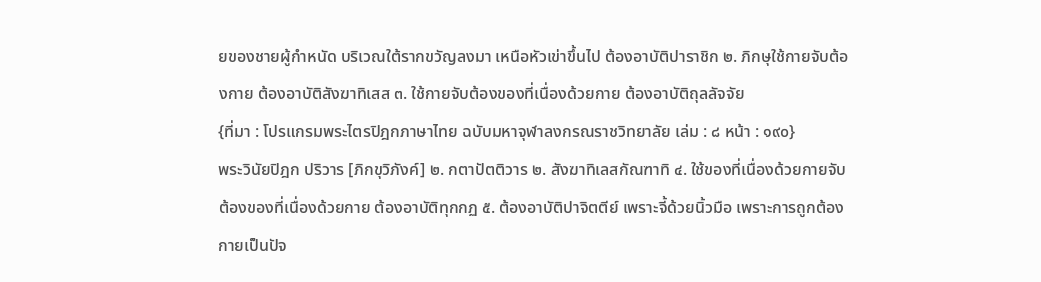ยของชายผู้กำหนัด บริเวณใต้รากขวัญลงมา เหนือหัวเข่าขึ้นไป ต้องอาบัติปาราชิก ๒. ภิกษุใช้กายจับต้องกาย ต้องอาบัติสังฆาทิเสส ๓. ใช้กายจับต้องของที่เนื่องด้วยกาย ต้องอาบัติถุลลัจจัย
{ที่มา : โปรแกรมพระไตรปิฎกภาษาไทย ฉบับมหาจุฬาลงกรณราชวิทยาลัย เล่ม : ๘ หน้า : ๑๙๐}
พระวินัยปิฎก ปริวาร [ภิกขุวิภังค์] ๒. กตาปัตติวาร ๒. สังฆาทิเลสกัณฑาทิ ๔. ใช้ของที่เนื่องด้วยกายจับต้องของที่เนื่องด้วยกาย ต้องอาบัติทุกกฏ ๕. ต้องอาบัติปาจิตตีย์ เพราะจี้ด้วยนิ้วมือ เพราะการถูกต้องกายเป็นปัจ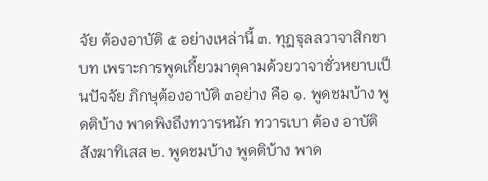จัย ต้องอาบัติ ๕ อย่างเหล่านี้ ๓. ทุฏฐุลลวาจาสิกขาบท เพราะการพูดเกี้ยวมาตุคามด้วยวาจาชั่วหยาบเป็นปัจจัย ภิกษุต้องอาบัติ ๓อย่าง คือ ๑. พูดชมบ้าง พูดติบ้าง พาดพิงถึงทวารหนัก ทวารเบา ต้อง อาบัติ สังฆาทิเสส ๒. พูดชมบ้าง พูดติบ้าง พาด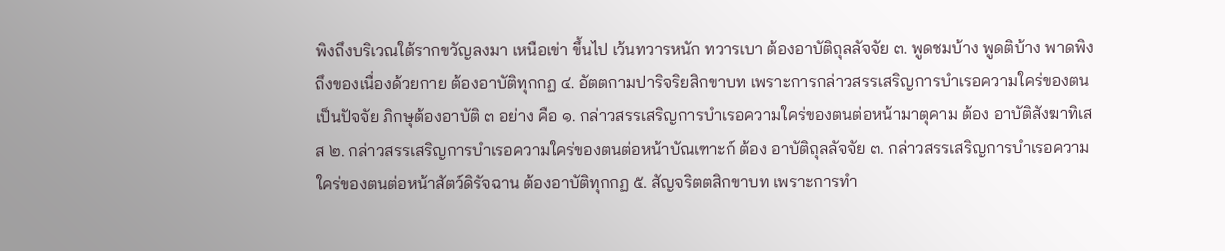พิงถึงบริเวณใต้รากขวัญลงมา เหนือเข่า ขึ้นไป เว้นทวารหนัก ทวารเบา ต้องอาบัติถุลลัจจัย ๓. พูดชมบ้าง พูดติบ้าง พาดพิงถึงของเนื่องด้วยกาย ต้องอาบัติทุกกฏ ๔. อัตตกามปาริจริยสิกขาบท เพราะการกล่าวสรรเสริญการบำเรอความใคร่ของตนเป็นปัจจัย ภิกษุต้องอาบัติ ๓ อย่าง คือ ๑. กล่าวสรรเสริญการบำเรอความใคร่ของตนต่อหน้ามาตุคาม ต้อง อาบัติสังฆาทิเสส ๒. กล่าวสรรเสริญการบำเรอความใคร่ของตนต่อหน้าบัณเฑาะก์ ต้อง อาบัติถุลลัจจัย ๓. กล่าวสรรเสริญการบำเรอความใคร่ของตนต่อหน้าสัตว์ดิรัจฉาน ต้องอาบัติทุกกฏ ๕. สัญจริตตสิกขาบท เพราะการทำ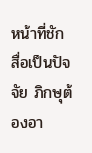หน้าที่ชักสื่อเป็นปัจจัย ภิกษุต้องอา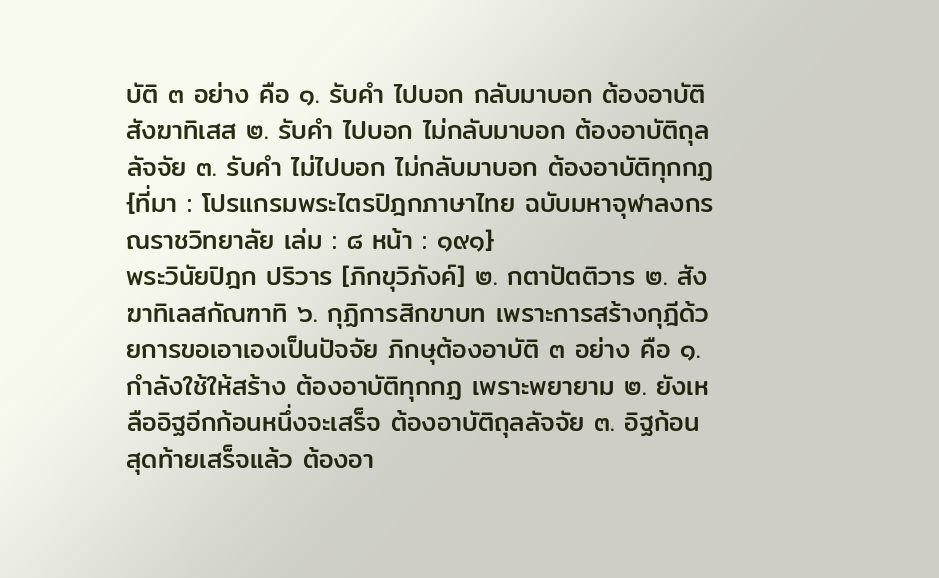บัติ ๓ อย่าง คือ ๑. รับคำ ไปบอก กลับมาบอก ต้องอาบัติสังฆาทิเสส ๒. รับคำ ไปบอก ไม่กลับมาบอก ต้องอาบัติถุลลัจจัย ๓. รับคำ ไม่ไปบอก ไม่กลับมาบอก ต้องอาบัติทุกกฏ
{ที่มา : โปรแกรมพระไตรปิฎกภาษาไทย ฉบับมหาจุฬาลงกรณราชวิทยาลัย เล่ม : ๘ หน้า : ๑๙๑}
พระวินัยปิฎก ปริวาร [ภิกขุวิภังค์] ๒. กตาปัตติวาร ๒. สังฆาทิเลสกัณฑาทิ ๖. กุฏิการสิกขาบท เพราะการสร้างกุฎีด้วยการขอเอาเองเป็นปัจจัย ภิกษุต้องอาบัติ ๓ อย่าง คือ ๑. กำลังใช้ให้สร้าง ต้องอาบัติทุกกฏ เพราะพยายาม ๒. ยังเหลืออิฐอีกก้อนหนึ่งจะเสร็จ ต้องอาบัติถุลลัจจัย ๓. อิฐก้อนสุดท้ายเสร็จแล้ว ต้องอา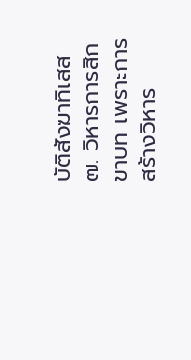บัติสังฆาทิเสส ๗. วิหารการสิกขาบท เพราะการสร้างวิหาร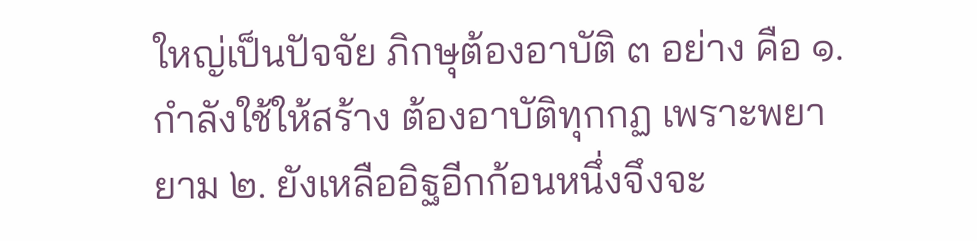ใหญ่เป็นปัจจัย ภิกษุต้องอาบัติ ๓ อย่าง คือ ๑. กำลังใช้ให้สร้าง ต้องอาบัติทุกกฏ เพราะพยายาม ๒. ยังเหลืออิฐอีกก้อนหนึ่งจึงจะ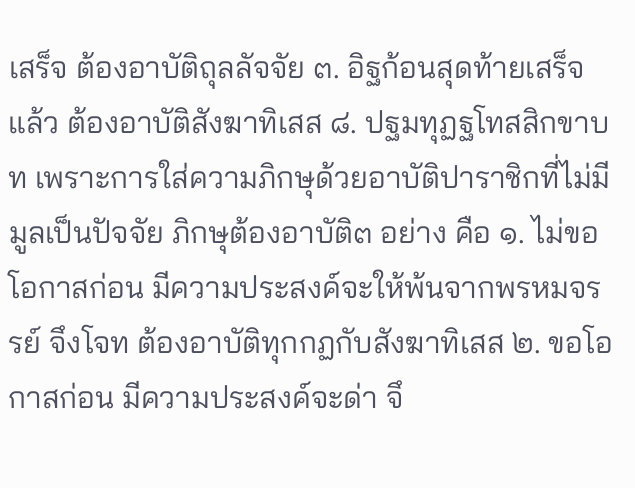เสร็จ ต้องอาบัติถุลลัจจัย ๓. อิฐก้อนสุดท้ายเสร็จแล้ว ต้องอาบัติสังฆาทิเสส ๘. ปฐมทุฏฐโทสสิกขาบท เพราะการใส่ความภิกษุด้วยอาบัติปาราชิกที่ไม่มีมูลเป็นปัจจัย ภิกษุต้องอาบัติ๓ อย่าง คือ ๑. ไม่ขอโอกาสก่อน มีความประสงค์จะให้พ้นจากพรหมจรรย์ จึงโจท ต้องอาบัติทุกกฏกับสังฆาทิเสส ๒. ขอโอกาสก่อน มีความประสงค์จะด่า จึ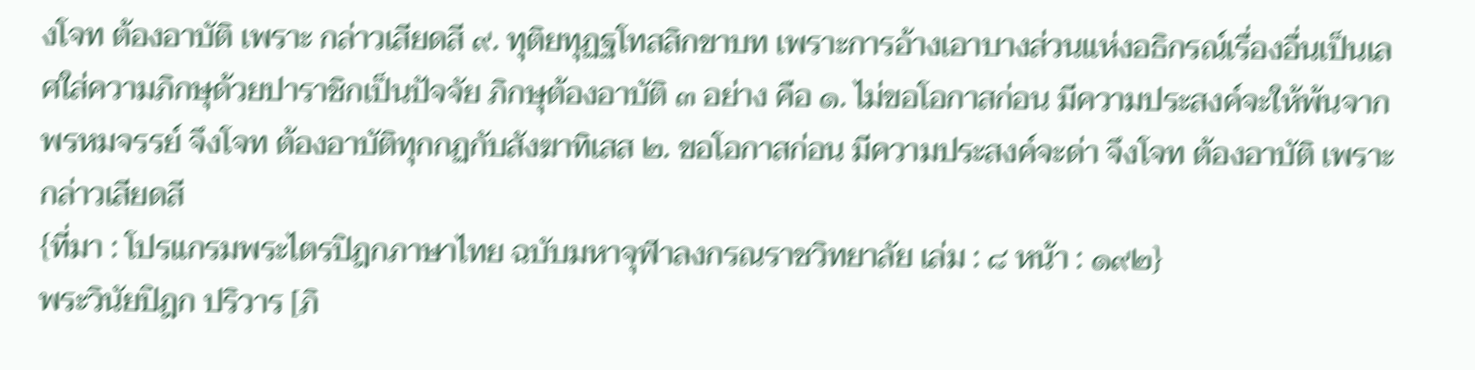งโจท ต้องอาบัติ เพราะ กล่าวเสียดสี ๙. ทุติยทุฏฐโทสสิกขาบท เพราะการอ้างเอาบางส่วนแห่งอธิกรณ์เรื่องอื่นเป็นเลศใส่ความภิกษุด้วยปาราชิกเป็นปัจจัย ภิกษุต้องอาบัติ ๓ อย่าง คือ ๑. ไม่ขอโอกาสก่อน มีความประสงค์จะให้พ้นจากพรหมจรรย์ จึงโจท ต้องอาบัติทุกกฏกับสังฆาทิเสส ๒. ขอโอกาสก่อน มีความประสงค์จะด่า จึงโจท ต้องอาบัติ เพราะ กล่าวเสียดสี
{ที่มา : โปรแกรมพระไตรปิฎกภาษาไทย ฉบับมหาจุฬาลงกรณราชวิทยาลัย เล่ม : ๘ หน้า : ๑๙๒}
พระวินัยปิฎก ปริวาร [ภิ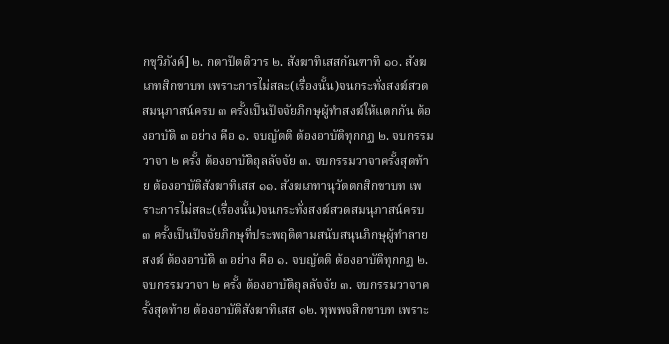กขุวิภังค์] ๒. กตาปัตติวาร ๒. สังฆาทิเสสกัณฑาทิ ๑๐. สังฆเภทสิกขาบท เพราะการไม่สละ(เรื่องนั้น)จนกระทั่งสงฆ์สวดสมนุภาสน์ครบ ๓ ครั้งเป็นปัจจัยภิกษุผู้ทำสงฆ์ให้แตกกัน ต้องอาบัติ ๓ อย่าง คือ ๑. จบญัตติ ต้องอาบัติทุกกฏ ๒. จบกรรมวาจา ๒ ครั้ง ต้องอาบัติถุลลัจจัย ๓. จบกรรมวาจาครั้งสุดท้าย ต้องอาบัติสังฆาทิเสส ๑๑. สังฆเภทานุวัตตกสิกขาบท เพราะการไม่สละ(เรื่องนั้น)จนกระทั่งสงฆ์สวดสมนุภาสน์ครบ ๓ ครั้งเป็นปัจจัยภิกษุที่ประพฤติตามสนับสนุนภิกษุผู้ทำลายสงฆ์ ต้องอาบัติ ๓ อย่าง คือ ๑. จบญัตติ ต้องอาบัติทุกกฏ ๒. จบกรรมวาจา ๒ ครั้ง ต้องอาบัติถุลลัจจัย ๓. จบกรรมวาจาครั้งสุดท้าย ต้องอาบัติสังฆาทิเสส ๑๒. ทุพพจสิกขาบท เพราะ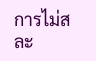การไม่สละ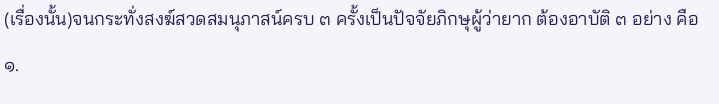(เรื่องนั้น)จนกระทั่งสงฆ์สวดสมนุภาสน์ครบ ๓ ครั้งเป็นปัจจัยภิกษุผู้ว่ายาก ต้องอาบัติ ๓ อย่าง คือ ๑.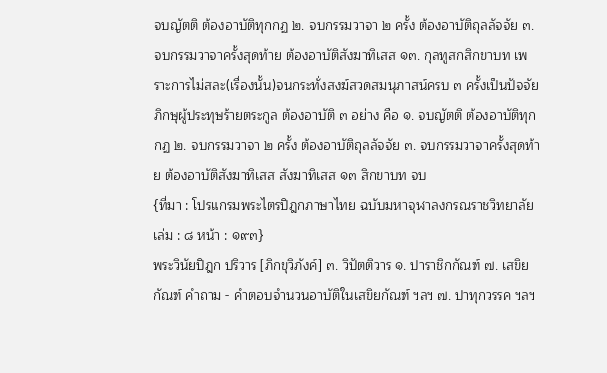จบญัตติ ต้องอาบัติทุกกฏ ๒. จบกรรมวาจา ๒ ครั้ง ต้องอาบัติถุลลัจจัย ๓. จบกรรมวาจาครั้งสุดท้าย ต้องอาบัติสังฆาทิเสส ๑๓. กุลทูสกสิกขาบท เพราะการไม่สละ(เรื่องนั้น)จนกระทั่งสงฆ์สวดสมนุภาสน์ครบ ๓ ครั้งเป็นปัจจัยภิกษุผู้ประทุษร้ายตระกูล ต้องอาบัติ ๓ อย่าง คือ ๑. จบญัตติ ต้องอาบัติทุกกฏ ๒. จบกรรมวาจา ๒ ครั้ง ต้องอาบัติถุลลัจจัย ๓. จบกรรมวาจาครั้งสุดท้าย ต้องอาบัติสังฆาทิเสส สังฆาทิเสส ๑๓ สิกขาบท จบ
{ที่มา : โปรแกรมพระไตรปิฎกภาษาไทย ฉบับมหาจุฬาลงกรณราชวิทยาลัย เล่ม : ๘ หน้า : ๑๙๓}
พระวินัยปิฎก ปริวาร [ภิกขุวิภังค์] ๓. วิปัตติวาร ๑. ปาราชิกกัณฑ์ ๗. เสขิยกัณฑ์ คำถาม - คำตอบจำนวนอาบัติในเสขิยกัณฑ์ ฯลฯ ๗. ปาทุกวรรค ฯลฯ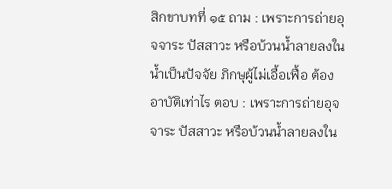สิกขาบทที่ ๑๕ ถาม : เพราะการถ่ายอุจจาระ ปัสสาวะ หรือบ้วนน้ำลายลงในน้ำเป็นปัจจัย ภิกษุผู้ไม่เอื้อเฟื้อ ต้องอาบัติเท่าไร ตอบ : เพราะการถ่ายอุจจาระ ปัสสาวะ หรือบ้วนน้ำลายลงใน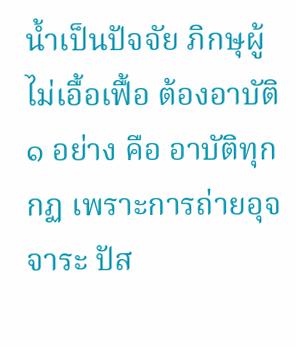น้ำเป็นปัจจัย ภิกษุผู้ไม่เอื้อเฟื้อ ต้องอาบัติ ๑ อย่าง คือ อาบัติทุกกฏ เพราะการถ่ายอุจจาระ ปัส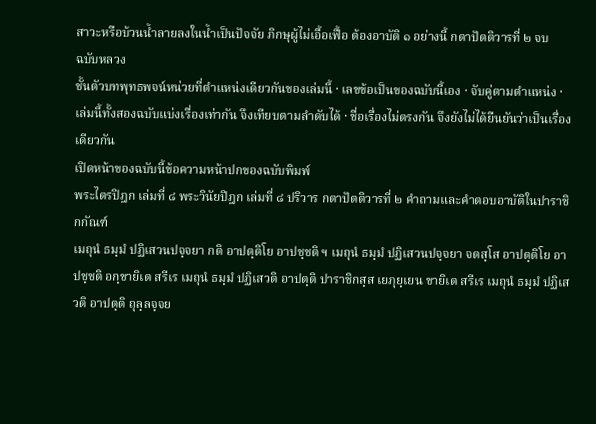สาวะหรือบ้วนน้ำลายลงในน้ำเป็นปัจจัย ภิกษุผู้ไม่เอื้อเฟื้อ ต้องอาบัติ ๑ อย่างนี้ กตาปัตติวารที่ ๒ จบ
ฉบับหลวง
ชั้นตัวบทพุทธพจน์หน่วยที่ตำแหน่งเดียวกันของเล่มนี้ · เลขข้อเป็นของฉบับนี้เอง · จับคู่ตามตำแหน่ง · เล่มนี้ทั้งสองฉบับแบ่งเรื่องเท่ากัน จึงเทียบตามลำดับได้ · ชื่อเรื่องไม่ตรงกัน จึงยังไม่ได้ยืนยันว่าเป็นเรื่องเดียวกัน
เปิดหน้าของฉบับนี้ข้อความหน้าปกของฉบับพิมพ์
พระไตรปิฎก เล่มที่ ๘ พระวินัยปิฎก เล่มที่ ๘ ปริวาร กตาปัตติวารที่ ๒ คำถามและคำตอบอาบัติในปาราชิกกัณฑ์
เมถุนํ ธมฺมํ ปฏิเสวนปจฺจยา กติ อาปตฺติโย อาปชฺชติ ฯ เมถุนํ ธมฺมํ ปฏิเสวนปจฺจยา จตสฺโส อาปตฺติโย อาปชฺชติ อกฺขายิเต สรีเร เมถุนํ ธมฺมํ ปฏิเสวติ อาปตฺติ ปาราชิกสฺส เยภุยฺเยน ขายิเต สรีเร เมถุนํ ธมฺมํ ปฏิเสวติ อาปตฺติ ถุลฺลจฺจย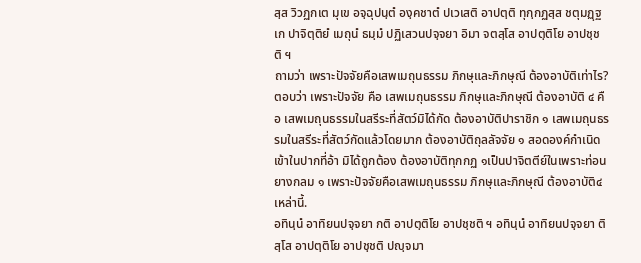สฺส วิวฏกเต มุเข อจฺฉุปนฺตํ องฺคชาตํ ปเวเสติ อาปตฺติ ทุกฺกฏสฺส ชตุมฏฺฐเก ปาจิตฺติยํ เมถุนํ ธมฺมํ ปฏิเสวนปจฺจยา อิมา จตสฺโส อาปตฺติโย อาปชฺชติ ฯ
ถามว่า เพราะปัจจัยคือเสพเมถุนธรรม ภิกษุและภิกษุณี ต้องอาบัติเท่าไร? ตอบว่า เพราะปัจจัย คือ เสพเมถุนธรรม ภิกษุและภิกษุณี ต้องอาบัติ ๔ คือ เสพเมถุนธรรมในสรีระที่สัตว์มิได้กัด ต้องอาบัติปาราชิก ๑ เสพเมถุนธรรมในสรีระที่สัตว์กัดแล้วโดยมาก ต้องอาบัติถุลลัจจัย ๑ สอดองค์กำเนิดเข้าในปากที่อ้า มิได้ถูกต้อง ต้องอาบัติทุกกฏ ๑เป็นปาจิตตีย์ในเพราะท่อนยางกลม ๑ เพราะปัจจัยคือเสพเมถุนธรรม ภิกษุและภิกษุณี ต้องอาบัติ๔ เหล่านี้.
อทินฺนํ อาทิยนปจฺจยา กติ อาปตฺติโย อาปชฺชติ ฯ อทินฺนํ อาทิยนปจฺจยา ติสฺโส อาปตฺติโย อาปชฺชติ ปญฺจมา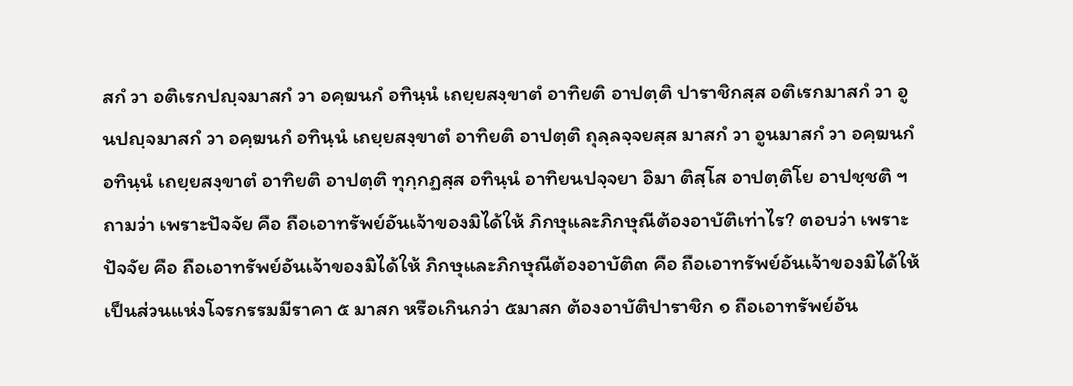สกํ วา อติเรกปญฺจมาสกํ วา อคฺฆนกํ อทินฺนํ เถยฺยสงฺขาตํ อาทิยติ อาปตฺติ ปาราชิกสฺส อติเรกมาสกํ วา อูนปญฺจมาสกํ วา อคฺฆนกํ อทินฺนํ เถยฺยสงฺขาตํ อาทิยติ อาปตฺติ ถุลฺลจฺจยสฺส มาสกํ วา อูนมาสกํ วา อคฺฆนกํ อทินฺนํ เถยฺยสงฺขาตํ อาทิยติ อาปตฺติ ทุกฺกฏสฺส อทินฺนํ อาทิยนปจฺจยา อิมา ติสฺโส อาปตฺติโย อาปชฺชติ ฯ
ถามว่า เพราะปัจจัย คือ ถือเอาทรัพย์อันเจ้าของมิได้ให้ ภิกษุและภิกษุณีต้องอาบัติเท่าไร? ตอบว่า เพราะปัจจัย คือ ถือเอาทรัพย์อันเจ้าของมิได้ให้ ภิกษุและภิกษุณีต้องอาบัติ๓ คือ ถือเอาทรัพย์อันเจ้าของมิได้ให้ เป็นส่วนแห่งโจรกรรมมีราคา ๕ มาสก หรือเกินกว่า ๕มาสก ต้องอาบัติปาราชิก ๑ ถือเอาทรัพย์อัน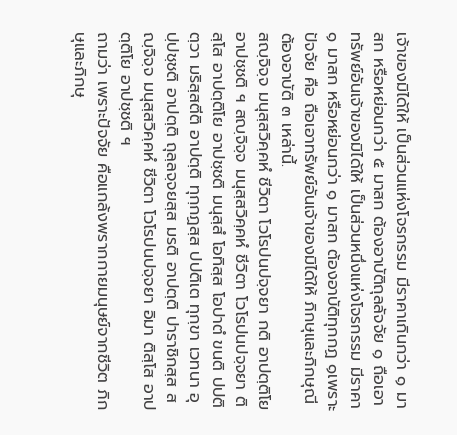เจ้าของมิได้ให้ เป็นส่วนแห่งโจรกรรม มีราคาเกินกว่า ๑ มาสก หรือหย่อนกว่า ๕ มาสก ต้องอาบัติถุลลัจจัย ๑ ถือเอาทรัพย์อันเจ้าของมิได้ให้ เป็นส่วนหนึ่งแห่งโจรกรรม มีราคา ๑ มาสก หรือหย่อนกว่า ๑ มาสก ต้องอาบัติทุกกฏ ๑เพราะปัจจัย คือ ถือเอาทรัพย์อันเจ้าของมิได้ให้ ภิกษุและภิกษุณีต้องอาบัติ ๓ เหล่านี้.
สญฺจิจฺจ มนุสฺสวิคฺคหํ ชีวิตา โวโรปนปจฺจยา กติ อาปตฺติโย อาปชฺชติ ฯ สญฺจิจฺจ มนุสฺสวิคฺคหํ ชีวิตา โวโรปนปจฺจยา ติสฺโส อาปตฺติโย อาปชฺชติ มนุสฺสํ โอทิสฺส โอปาตํ ขนติ ปปติตฺวา มริสฺสตีติ อาปตฺติ ทุกฺกฏสฺส ปปติเต ทุกฺขา เวทนา อุปฺปชฺชติ อาปตฺติ ถุลฺลจฺจยสฺส มรติ อาปตฺติ ปาราชิกสฺส สญฺจิจฺจ มนุสฺสวิคฺคหํ ชีวิตา โวโรปนปจฺจยา อิมา ติสฺโส อาปตฺติโย อาปชฺชติ ฯ
ถามว่า เพราะปัจจัย คือแกล้งพรากกายมนุษย์จากชีวิต ภิกษุและภิกษุ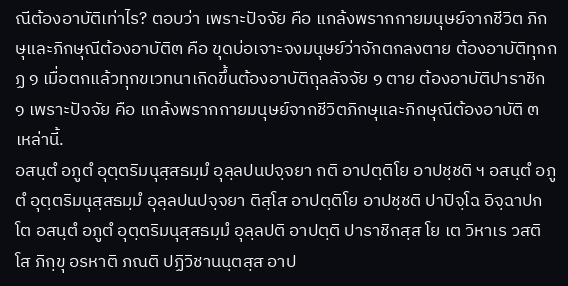ณีต้องอาบัติเท่าไร? ตอบว่า เพราะปัจจัย คือ แกล้งพรากกายมนุษย์จากชีวิต ภิกษุและภิกษุณีต้องอาบัติ๓ คือ ขุดบ่อเจาะจงมนุษย์ว่าจักตกลงตาย ต้องอาบัติทุกกฏ ๑ เมื่อตกแล้วทุกขเวทนาเกิดขึ้นต้องอาบัติถุลลัจจัย ๑ ตาย ต้องอาบัติปาราชิก ๑ เพราะปัจจัย คือ แกล้งพรากกายมนุษย์จากชีวิตภิกษุและภิกษุณีต้องอาบัติ ๓ เหล่านี้.
อสนฺตํ อภูตํ อุตฺตริมนุสฺสธมฺมํ อุลฺลปนปจฺจยา กติ อาปตฺติโย อาปชฺชติ ฯ อสนฺตํ อภูตํ อุตฺตริมนุสฺสธมฺมํ อุลฺลปนปจฺจยา ติสฺโส อาปตฺติโย อาปชฺชติ ปาปิจฺโฉ อิจฺฉาปกโต อสนฺตํ อภูตํ อุตฺตริมนุสฺสธมฺมํ อุลฺลปติ อาปตฺติ ปาราชิกสฺส โย เต วิหาเร วสติ โส ภิกฺขุ อรหาติ ภณติ ปฏิวิชานนฺตสฺส อาป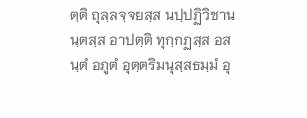ตฺติ ถุลฺลจฺจยสฺส นปฺปฏิวิชานนฺตสฺส อาปตฺติ ทุกฺกฏสฺส อสนฺตํ อภูตํ อุตฺตริมนุสฺสธมฺมํ อุ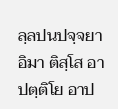ลฺลปนปจฺจยา อิมา ติสฺโส อาปตฺติโย อาป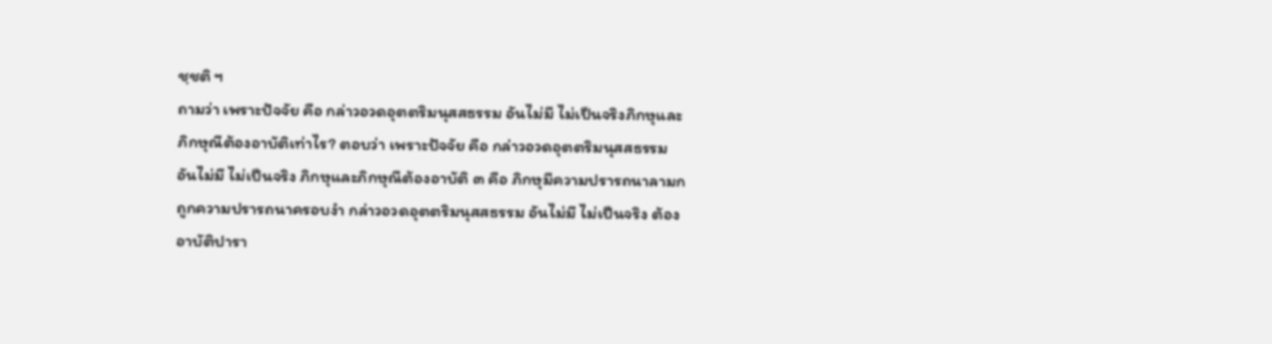ชฺชติ ฯ
ถามว่า เพราะปัจจัย คือ กล่าวอวดอุตตริมนุสสธรรม อันไม่มี ไม่เป็นจริงภิกษุและภิกษุณีต้องอาบัติเท่าไร? ตอบว่า เพราะปัจจัย คือ กล่าวอวดอุตตริมนุสสธรรมอันไม่มี ไม่เป็นจริง ภิกษุและภิกษุณีต้องอาบัติ ๓ คือ ภิกษุมีความปรารถนาลามก ถูกความปรารถนาครอบงำ กล่าวอวดอุตตริมนุสสธรรม อันไม่มี ไม่เป็นจริง ต้องอาบัติปารา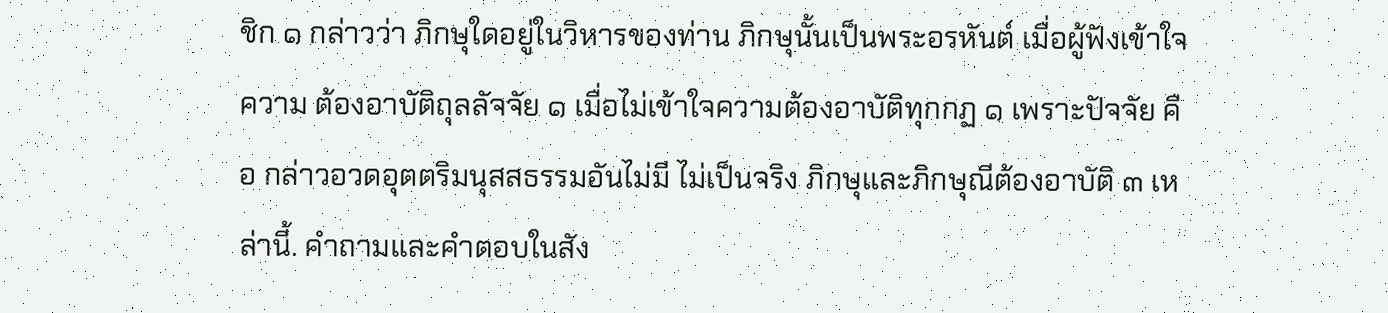ชิก ๑ กล่าวว่า ภิกษุใดอยู่ในวิหารของท่าน ภิกษุนั้นเป็นพระอรหันต์ เมื่อผู้ฟังเข้าใจความ ต้องอาบัติถุลลัจจัย ๑ เมื่อไม่เข้าใจความต้องอาบัติทุกกฏ ๑ เพราะปัจจัย คือ กล่าวอวดอุตตริมนุสสธรรมอันไม่มี ไม่เป็นจริง ภิกษุและภิกษุณีต้องอาบัติ ๓ เหล่านี้. คำถามและคำตอบในสัง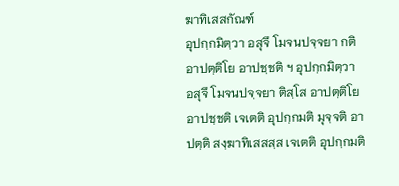ฆาทิเสสกัณฑ์
อุปกฺกมิตฺวา อสุจึ โมจนปจฺจยา กติ อาปตฺติโย อาปชฺชติ ฯ อุปกฺกมิตฺวา อสุจึ โมจนปจฺจยา ติสฺโส อาปตฺติโย อาปชฺชติ เจเตติ อุปกฺกมติ มุจฺจติ อาปตฺติ สงฺฆาทิเสสสฺส เจเตติ อุปกฺกมติ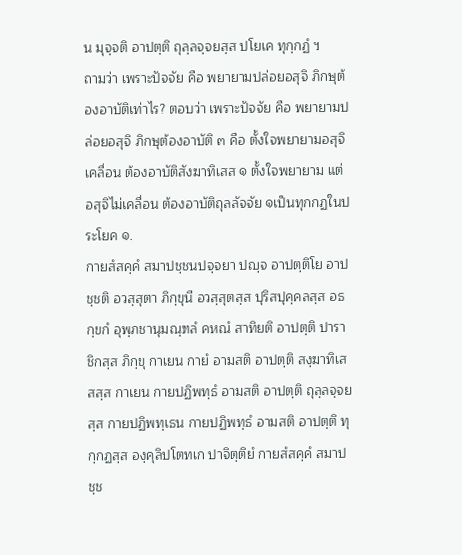น มุจฺจติ อาปตฺติ ถุลฺลจฺจยสฺส ปโยเค ทุกฺกฏํ ฯ
ถามว่า เพราะปัจจัย คือ พยายามปล่อยอสุจิ ภิกษุต้องอาบัติเท่าไร? ตอบว่า เพราะปัจจัย คือ พยายามปล่อยอสุจิ ภิกษุต้องอาบัติ ๓ คือ ตั้งใจพยายามอสุจิเคลื่อน ต้องอาบัติสังฆาทิเสส ๑ ตั้งใจพยายาม แต่อสุจิไม่เคลื่อน ต้องอาบัติถุลลัจจัย ๑เป็นทุกกฏในประโยค ๑.
กายสํสคฺคํ สมาปชฺชนปจฺจยา ปญฺจ อาปตฺติโย อาปชฺชติ อวสฺสุตา ภิกฺขุนี อวสฺสุตสฺส ปุริสปุคฺคลสฺส อธกฺขกํ อุพฺภชานุมณฺฑลํ คหณํ สาทิยติ อาปตฺติ ปาราชิกสฺส ภิกฺขุ กาเยน กายํ อามสติ อาปตฺติ สงฺฆาทิเสสสฺส กาเยน กายปฏิพทฺธํ อามสติ อาปตฺติ ถุลฺลจฺจยสฺส กายปฏิพทฺเธน กายปฏิพทฺธํ อามสติ อาปตฺติ ทุกฺกฏสฺส องฺคุลิปโตทเก ปาจิตฺติยํ กายสํสคฺคํ สมาปชฺช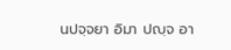นปจฺจยา อิมา ปญฺจ อา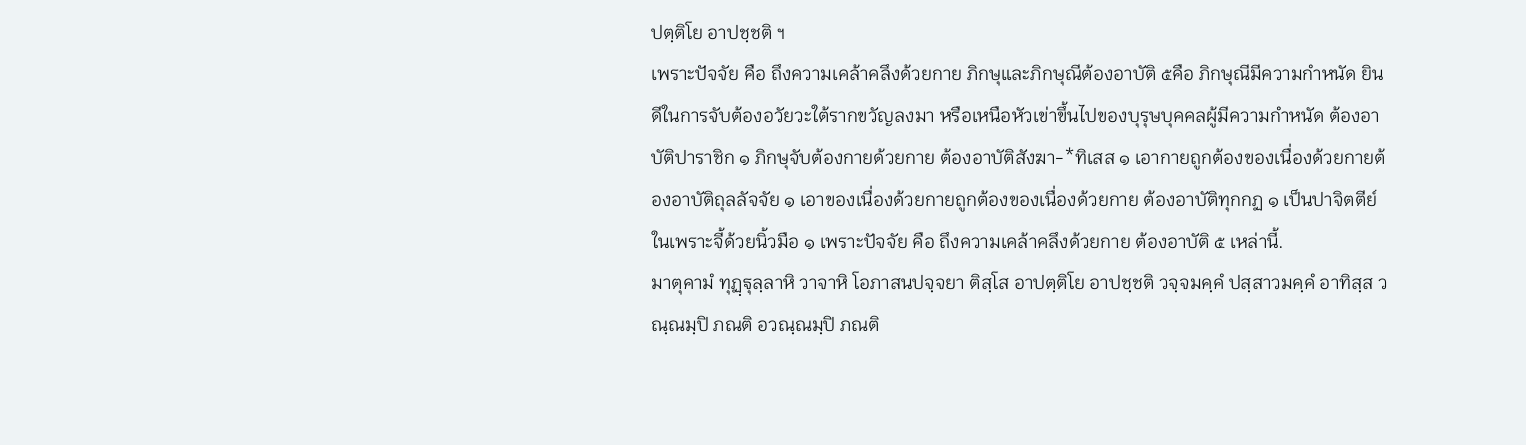ปตฺติโย อาปชฺชติ ฯ
เพราะปัจจัย คือ ถึงความเคล้าคลึงด้วยกาย ภิกษุและภิกษุณีต้องอาบัติ ๕คือ ภิกษุณีมีความกำหนัด ยินดีในการจับต้องอวัยวะใต้รากขวัญลงมา หรือเหนือหัวเข่าขึ้นไปของบุรุษบุคคลผู้มีความกำหนัด ต้องอาบัติปาราชิก ๑ ภิกษุจับต้องกายด้วยกาย ต้องอาบัติสังฆา-*ทิเสส ๑ เอากายถูกต้องของเนื่องด้วยกายต้องอาบัติถุลลัจจัย ๑ เอาของเนื่องด้วยกายถูกต้องของเนื่องด้วยกาย ต้องอาบัติทุกกฏ ๑ เป็นปาจิตตีย์ในเพราะจี้ด้วยนิ้วมือ ๑ เพราะปัจจัย คือ ถึงความเคล้าคลึงด้วยกาย ต้องอาบัติ ๕ เหล่านี้.
มาตุคามํ ทุฏฺฐุลฺลาหิ วาจาหิ โอภาสนปจฺจยา ติสฺโส อาปตฺติโย อาปชฺชติ วจฺจมคฺคํ ปสฺสาวมคฺคํ อาทิสฺส วณฺณมฺปิ ภณติ อวณฺณมฺปิ ภณติ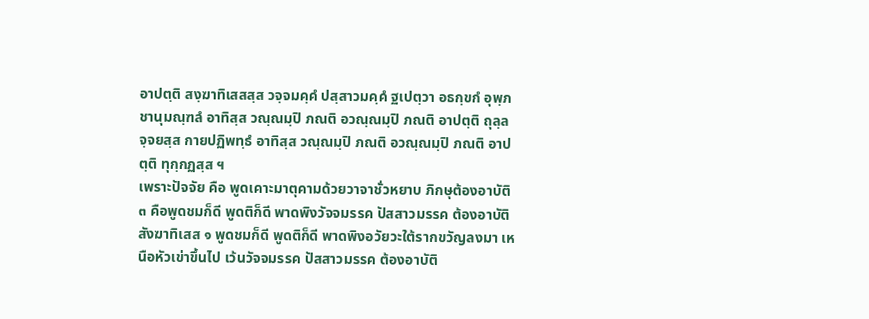อาปตฺติ สงฺฆาทิเสสสฺส วจฺจมคฺคํ ปสฺสาวมคฺคํ ฐเปตฺวา อธกฺขกํ อุพฺภชานุมณฺฑลํ อาทิสฺส วณฺณมฺปิ ภณติ อวณฺณมฺปิ ภณติ อาปตฺติ ถุลฺลจฺจยสฺส กายปฏิพทฺธํ อาทิสฺส วณฺณมฺปิ ภณติ อวณฺณมฺปิ ภณติ อาปตฺติ ทุกฺกฏสฺส ฯ
เพราะปัจจัย คือ พูดเคาะมาตุคามด้วยวาจาชั่วหยาบ ภิกษุต้องอาบัติ ๓ คือพูดชมก็ดี พูดติก็ดี พาดพิงวัจจมรรค ปัสสาวมรรค ต้องอาบัติสังฆาทิเสส ๑ พูดชมก็ดี พูดติก็ดี พาดพิงอวัยวะใต้รากขวัญลงมา เหนือหัวเข่าขึ้นไป เว้นวัจจมรรค ปัสสาวมรรค ต้องอาบัติ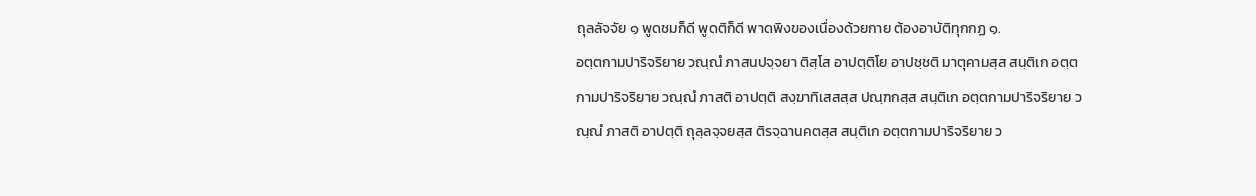ถุลลัจจัย ๑ พูดชมก็ดี พูดติก็ดี พาดพิงของเนื่องด้วยกาย ต้องอาบัติทุกกฏ ๑.
อตฺตกามปาริจริยาย วณฺณํ ภาสนปจฺจยา ติสฺโส อาปตฺติโย อาปชฺชติ มาตุคามสฺส สนฺติเก อตฺตกามปาริจริยาย วณฺณํ ภาสติ อาปตฺติ สงฺฆาทิเสสสฺส ปณฺฑกสฺส สนฺติเก อตฺตกามปาริจริยาย วณฺณํ ภาสติ อาปตฺติ ถุลฺลจฺจยสฺส ติรจฺฉานคตสฺส สนฺติเก อตฺตกามปาริจริยาย ว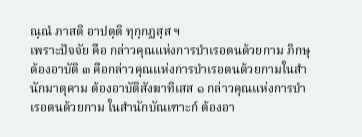ณฺณํ ภาสติ อาปตฺติ ทุกฺกฏสฺส ฯ
เพราะปัจจัย คือ กล่าวคุณแห่งการบำเรอตนด้วยกาม ภิกษุต้องอาบัติ ๓ คือกล่าวคุณแห่งการบำเรอตนด้วยกามในสำนักมาตุคาม ต้องอาบัติสังฆาทิเสส ๑ กล่าวคุณแห่งการบำเรอตนด้วยกาม ในสำนักบัณเฑาะก์ ต้องอา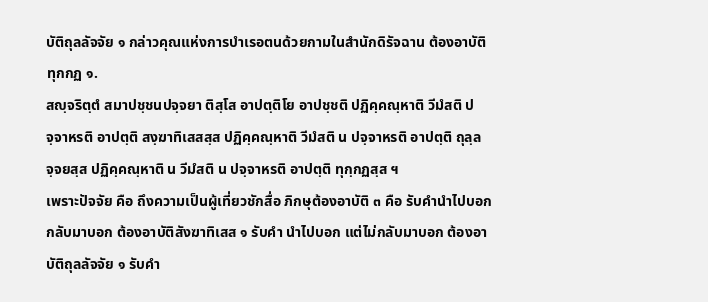บัติถุลลัจจัย ๑ กล่าวคุณแห่งการบำเรอตนด้วยกามในสำนักดิรัจฉาน ต้องอาบัติทุกกฏ ๑.
สญฺจริตฺตํ สมาปชฺชนปจฺจยา ติสฺโส อาปตฺติโย อาปชฺชติ ปฏิคฺคณฺหาติ วีมํสติ ปจฺจาหรติ อาปตฺติ สงฺฆาทิเสสสฺส ปฏิคฺคณฺหาติ วีมํสติ น ปจฺจาหรติ อาปตฺติ ถุลฺลจฺจยสฺส ปฏิคฺคณฺหาติ น วีมํสติ น ปจฺจาหรติ อาปตฺติ ทุกฺกฏสฺส ฯ
เพราะปัจจัย คือ ถึงความเป็นผู้เที่ยวชักสื่อ ภิกษุต้องอาบัติ ๓ คือ รับคำนำไปบอก กลับมาบอก ต้องอาบัติสังฆาทิเสส ๑ รับคำ นำไปบอก แต่ไม่กลับมาบอก ต้องอาบัติถุลลัจจัย ๑ รับคำ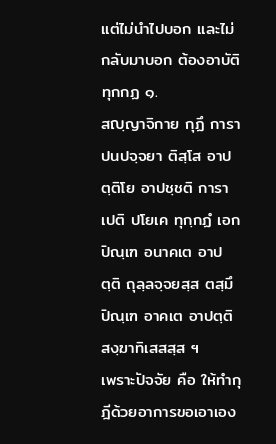แต่ไม่นำไปบอก และไม่กลับมาบอก ต้องอาบัติทุกกฏ ๑.
สญฺญาจิกาย กุฏึ การาปนปจฺจยา ติสฺโส อาปตฺติโย อาปชฺชติ การาเปติ ปโยเค ทุกฺกฏํ เอกปิณฺเฑ อนาคเต อาปตฺติ ถุลฺลจฺจยสฺส ตสฺมึ ปิณฺเฑ อาคเต อาปตฺติ สงฺฆาทิเสสสฺส ฯ
เพราะปัจจัย คือ ให้ทำกุฎีด้วยอาการขอเอาเอง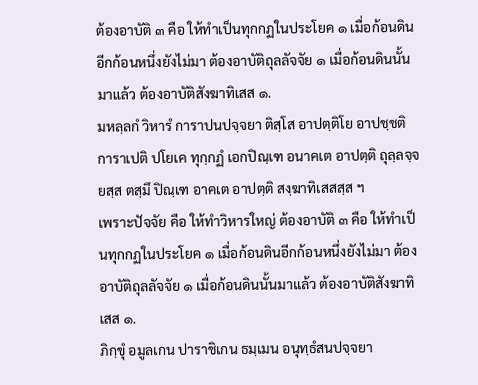ต้องอาบัติ ๓ คือ ให้ทำเป็นทุกกฏในประโยค ๑ เมื่อก้อนดินอีกก้อนหนึ่งยังไม่มา ต้องอาบัติถุลลัจจัย ๑ เมื่อก้อนดินนั้นมาแล้ว ต้องอาบัติสังฆาทิเสส ๑.
มหลฺลกํ วิหารํ การาปนปจฺจยา ติสฺโส อาปตฺติโย อาปชฺชติ การาเปติ ปโยเค ทุกฺกฏํ เอกปิณฺเฑ อนาคเต อาปตฺติ ถุลฺลจฺจยสฺส ตสฺมึ ปิณฺเฑ อาคเต อาปตฺติ สงฺฆาทิเสสสฺส ฯ
เพราะปัจจัย คือ ให้ทำวิหารใหญ่ ต้องอาบัติ ๓ คือ ให้ทำเป็นทุกกฏในประโยค ๑ เมื่อก้อนดินอีกก้อนหนึ่งยังไม่มา ต้องอาบัติถุลลัจจัย ๑ เมื่อก้อนดินนั้นมาแล้ว ต้องอาบัติสังฆาทิเสส ๑.
ภิกฺขุํ อมูลเกน ปาราชิเกน ธมฺเมน อนุทฺธํสนปจฺจยา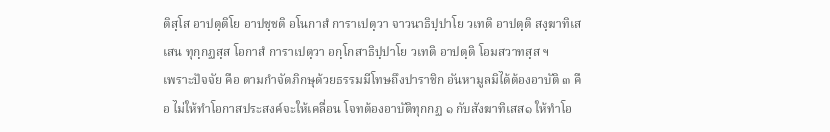ติสฺโส อาปตฺติโย อาปชฺชติ อโนกาสํ การาเปตฺวา จาวนาธิปฺปาโย วเทติ อาปตฺติ สงฺฆาทิเสเสน ทุกฺกฏสฺส โอกาสํ การาเปตฺวา อกฺโกสาธิปฺปาโย วเทติ อาปตฺติ โอมสวาทสฺส ฯ
เพราะปัจจัย คือ ตามกำจัดภิกษุด้วยธรรมมีโทษถึงปาราชิก อันหามูลมิได้ต้องอาบัติ ๓ คือ ไม่ให้ทำโอกาสประสงค์จะให้เคลื่อน โจทต้องอาบัติทุกกฏ ๑ กับสังฆาทิเสส๑ ให้ทำโอ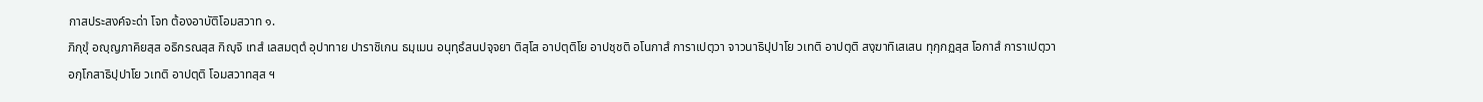กาสประสงค์จะด่า โจท ต้องอาบัติโอมสวาท ๑.
ภิกฺขุํ อญฺญภาคิยสฺส อธิกรณสฺส กิญฺจิ เทสํ เลสมตฺตํ อุปาทาย ปาราชิเกน ธมฺเมน อนุทฺธํสนปจฺจยา ติสฺโส อาปตฺติโย อาปชฺชติ อโนกาสํ การาเปตฺวา จาวนาธิปฺปาโย วเทติ อาปตฺติ สงฺฆาทิเสเสน ทุกฺกฏสฺส โอกาสํ การาเปตฺวา อกฺโกสาธิปฺปาโย วเทติ อาปตฺติ โอมสวาทสฺส ฯ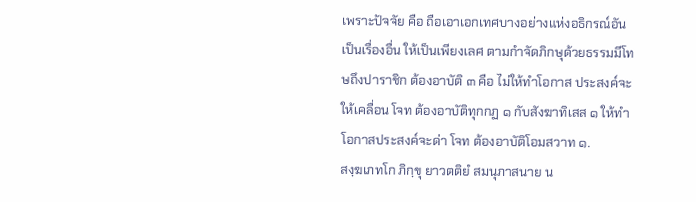เพราะปัจจัย คือ ถือเอาเอกเทศบางอย่างแห่งอธิกรณ์อันเป็นเรื่องอื่น ให้เป็นเพียงเลศ ตามกำจัดภิกษุด้วยธรรมมีโทษถึงปาราชิก ต้องอาบัติ ๓ คือ ไม่ให้ทำโอกาส ประสงค์จะให้เคลื่อน โจท ต้องอาบัติทุกกฏ ๑ กับสังฆาทิเสส ๑ ให้ทำโอกาสประสงค์จะด่า โจท ต้องอาบัติโอมสวาท ๑.
สงฺฆเภทโก ภิกฺขุ ยาวตติยํ สมนุภาสนาย น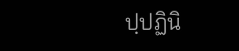ปฺปฏินิ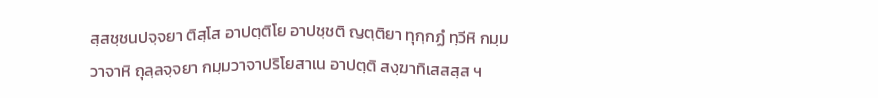สฺสชฺชนปจฺจยา ติสฺโส อาปตฺติโย อาปชฺชติ ญตฺติยา ทุกฺกฏํ ทฺวีหิ กมฺมวาจาหิ ถุลฺลจฺจยา กมฺมวาจาปริโยสาเน อาปตฺติ สงฺฆาทิเสสสฺส ฯ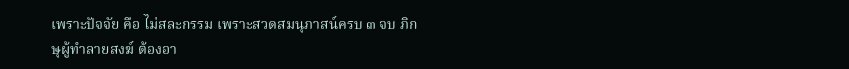เพราะปัจจัย คือ ไม่สละกรรม เพราะสวดสมนุภาสน์ครบ ๓ จบ ภิกษุผู้ทำลายสงฆ์ ต้องอา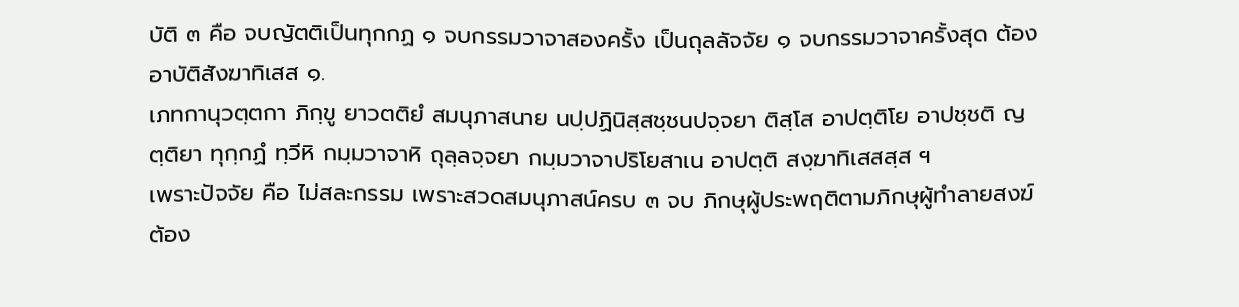บัติ ๓ คือ จบญัตติเป็นทุกกฏ ๑ จบกรรมวาจาสองครั้ง เป็นถุลลัจจัย ๑ จบกรรมวาจาครั้งสุด ต้องอาบัติสังฆาทิเสส ๑.
เภทกานุวตฺตกา ภิกฺขู ยาวตติยํ สมนุภาสนาย นปฺปฏินิสฺสชฺชนปจฺจยา ติสฺโส อาปตฺติโย อาปชฺชติ ญตฺติยา ทุกฺกฏํ ทฺวีหิ กมฺมวาจาหิ ถุลฺลจฺจยา กมฺมวาจาปริโยสาเน อาปตฺติ สงฺฆาทิเสสสฺส ฯ
เพราะปัจจัย คือ ไม่สละกรรม เพราะสวดสมนุภาสน์ครบ ๓ จบ ภิกษุผู้ประพฤติตามภิกษุผู้ทำลายสงฆ์ ต้อง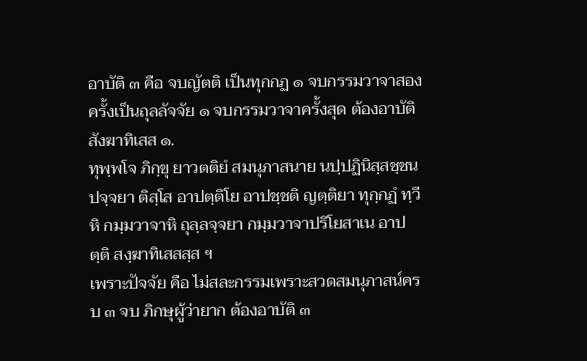อาบัติ ๓ คือ จบญัตติ เป็นทุกกฏ ๑ จบกรรมวาจาสองครั้งเป็นถุลลัจจัย ๑ จบกรรมวาจาครั้งสุด ต้องอาบัติสังฆาทิเสส ๑.
ทุพฺพโจ ภิกฺขุ ยาวตติยํ สมนุภาสนาย นปฺปฏินิสฺสชฺชนปจฺจยา ติสฺโส อาปตฺติโย อาปชฺชติ ญตฺติยา ทุกฺกฏํ ทฺวีหิ กมฺมวาจาหิ ถุลฺลจฺจยา กมฺมวาจาปริโยสาเน อาปตฺติ สงฺฆาทิเสสสฺส ฯ
เพราะปัจจัย คือ ไม่สละกรรมเพราะสวดสมนุภาสน์ครบ ๓ จบ ภิกษุผู้ว่ายาก ต้องอาบัติ ๓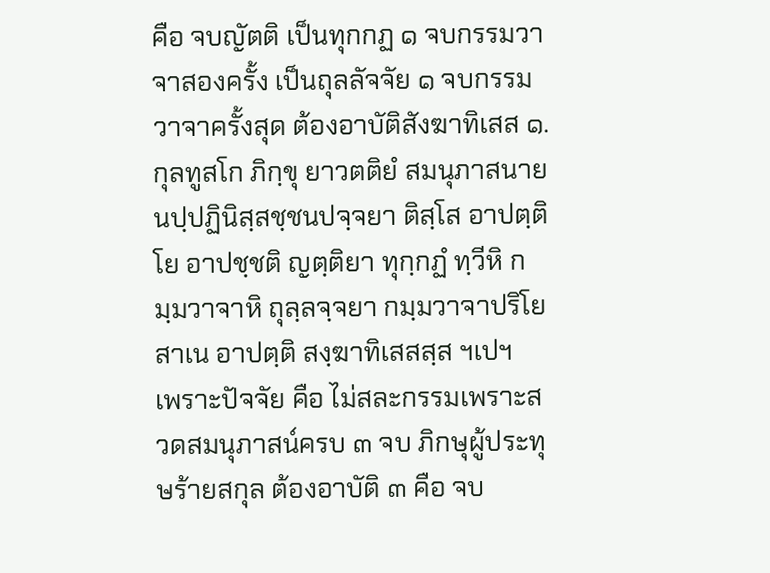คือ จบญัตติ เป็นทุกกฏ ๑ จบกรรมวาจาสองครั้ง เป็นถุลลัจจัย ๑ จบกรรมวาจาครั้งสุด ต้องอาบัติสังฆาทิเสส ๑.
กุลทูสโก ภิกฺขุ ยาวตติยํ สมนุภาสนาย นปฺปฏินิสฺสชฺชนปจฺจยา ติสฺโส อาปตฺติโย อาปชฺชติ ญตฺติยา ทุกฺกฏํ ทฺวีหิ กมฺมวาจาหิ ถุลฺลจฺจยา กมฺมวาจาปริโยสาเน อาปตฺติ สงฺฆาทิเสสสฺส ฯเปฯ
เพราะปัจจัย คือ ไม่สละกรรมเพราะสวดสมนุภาสน์ครบ ๓ จบ ภิกษุผู้ประทุษร้ายสกุล ต้องอาบัติ ๓ คือ จบ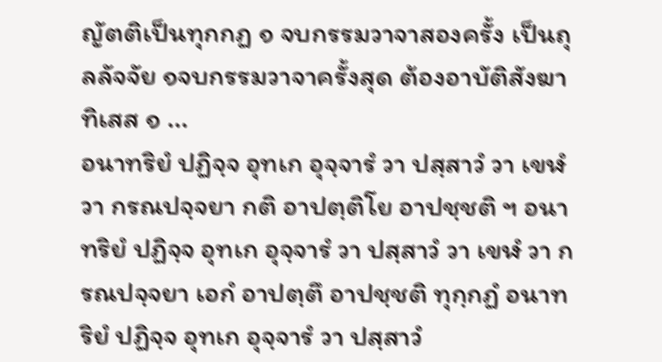ญัตติเป็นทุกกฏ ๑ จบกรรมวาจาสองครั้ง เป็นถุลลัจจัย ๑จบกรรมวาจาครั้งสุด ต้องอาบัติสังฆาทิเสส ๑ ...
อนาทริยํ ปฏิจฺจ อุทเก อุจฺจารํ วา ปสฺสาวํ วา เขฬํ วา กรณปจฺจยา กติ อาปตฺติโย อาปชฺชติ ฯ อนาทริยํ ปฏิจฺจ อุทเก อุจฺจารํ วา ปสฺสาวํ วา เขฬํ วา กรณปจฺจยา เอกํ อาปตฺตึ อาปชฺชติ ทุกฺกฏํ อนาทริยํ ปฏิจฺจ อุทเก อุจฺจารํ วา ปสฺสาวํ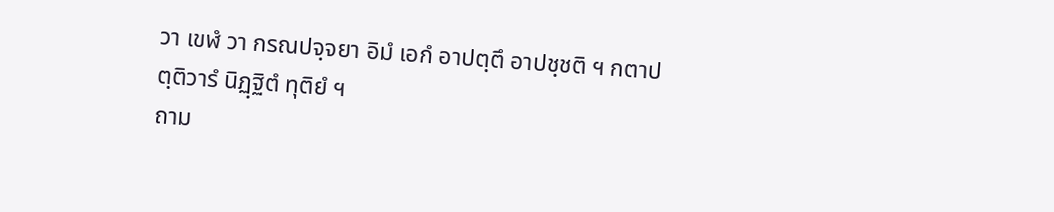วา เขฬํ วา กรณปจฺจยา อิมํ เอกํ อาปตฺตึ อาปชฺชติ ฯ กตาปตฺติวารํ นิฏฺฐิตํ ทุติยํ ฯ
ถาม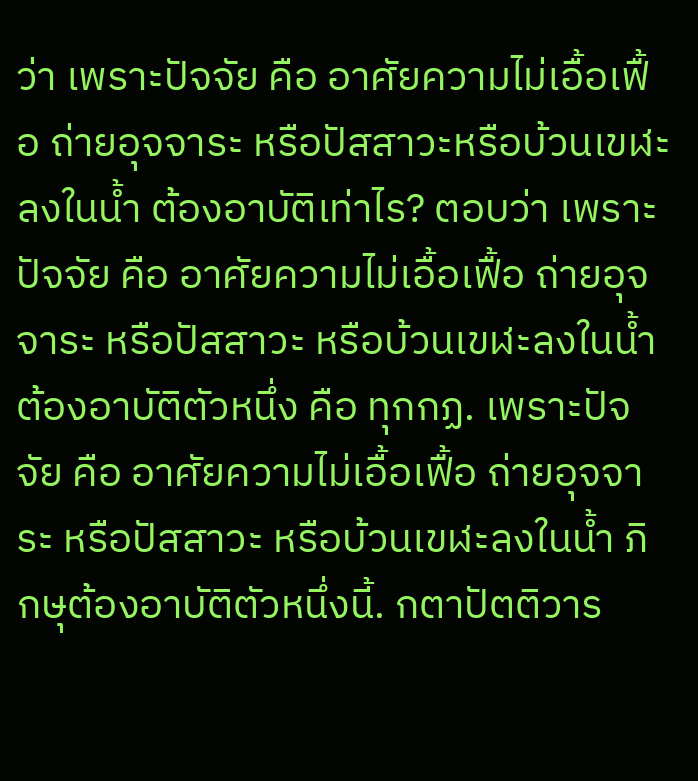ว่า เพราะปัจจัย คือ อาศัยความไม่เอื้อเฟื้อ ถ่ายอุจจาระ หรือปัสสาวะหรือบ้วนเขฬะลงในน้ำ ต้องอาบัติเท่าไร? ตอบว่า เพราะปัจจัย คือ อาศัยความไม่เอื้อเฟื้อ ถ่ายอุจจาระ หรือปัสสาวะ หรือบ้วนเขฬะลงในน้ำ ต้องอาบัติตัวหนึ่ง คือ ทุกกฏ. เพราะปัจจัย คือ อาศัยความไม่เอื้อเฟื้อ ถ่ายอุจจาระ หรือปัสสาวะ หรือบ้วนเขฬะลงในน้ำ ภิกษุต้องอาบัติตัวหนึ่งนี้. กตาปัตติวาร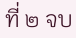ที่ ๒ จบ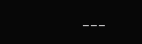---